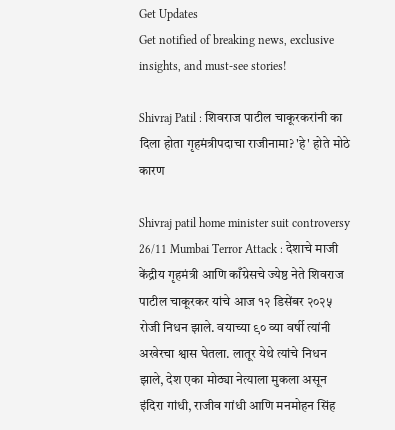Get Updates
Get notified of breaking news, exclusive insights, and must-see stories!

Shivraj Patil : शिवराज पाटील चाकूरकरांनी का दिला होता गृहमंत्रीपदाचा राजीनामा? 'हे' होते मोठे कारण

Shivraj patil home minister suit controversy 26/11 Mumbai Terror Attack : देशाचे माजी केंद्रीय गृहमंत्री आणि काँग्रेसचे ज्येष्ठ नेते शिवराज पाटील चाकूरकर यांचे आज १२ डिसेंबर २०२५ रोजी निधन झाले. वयाच्या ९० व्या वर्षी त्यांनी अखेरचा श्वास घेतला. लातूर येथे त्यांचे निधन झाले, देश एका मोठ्या नेत्याला मुकला असून इंदिरा गांधी, राजीव गांधी आणि मनमोहन सिंह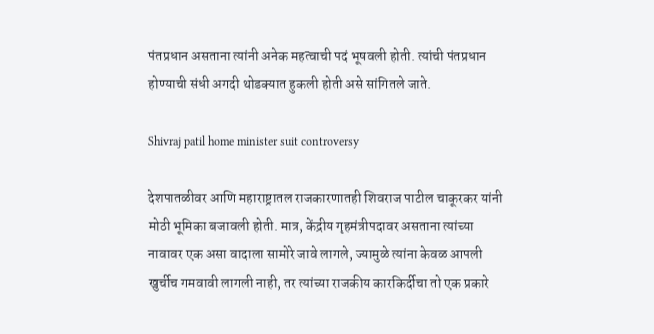पंतप्रधान असताना त्यांनी अनेक महत्वाची पदं भूषवली होती. त्यांची पंतप्रधान होण्याची संधी अगदी थोडक्यात हुकली होती असे सांगितले जाते.

Shivraj patil home minister suit controversy

देशपातळीवर आणि महाराष्ट्रातल राजकारणातही शिवराज पाटील चाकूरकर यांनी मोठी भूमिका बजावली होती. मात्र, केंद्रीय गृहमंत्रीपदावर असताना त्यांच्या नावावर एक असा वादाला सामोरे जावे लागले, ज्यामुळे त्यांना केवळ आपली खुर्चीच गमवावी लागली नाही, तर त्यांच्या राजकीय कारकिर्दीचा तो एक प्रकारे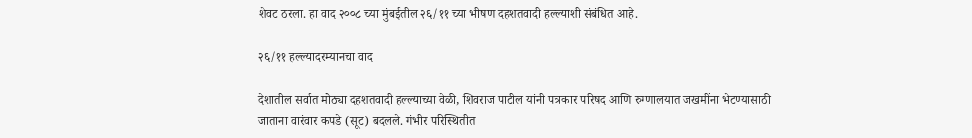शेवट ठरला. हा वाद २००८ च्या मुंबईतील २६/११ च्या भीषण दहशतवादी हल्ल्याशी संबंधित आहे.

२६/११ हल्ल्यादरम्यानचा वाद

देशातील सर्वात मोठ्या दहशतवादी हल्ल्याच्या वेळी, शिवराज पाटील यांनी पत्रकार परिषद आणि रुग्णालयात जखमींना भेटण्यासाठी जाताना वारंवार कपडे (सूट) बदलले. गंभीर परिस्थितीत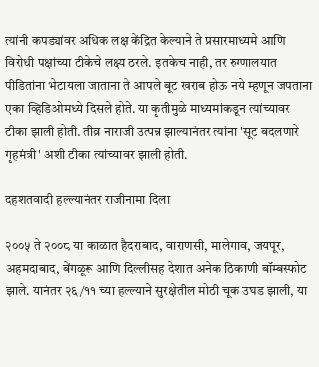त्यांनी कपड्यांवर अधिक लक्ष केंद्रित केल्याने ते प्रसारमाध्यमे आणि विरोधी पक्षांच्या टीकेचे लक्ष्य ठरले. इतकेच नाही, तर रुग्णालयात पीडितांना भेटायला जाताना ते आपले बूट खराब होऊ नये म्हणून जपताना एका व्हिडिओमध्ये दिसले होते. या कृतीमुळे माध्यमांकडून त्यांच्यावर टीका झाली होती. तीव्र नाराजी उत्पन्न झाल्यानंतर त्यांना 'सूट बदलणारे गृहमंत्री' अशी टीका त्यांच्यावर झाली होती.

दहशतवादी हल्ल्यानंतर राजीनामा दिला

२००५ ते २००८ या काळात हैदराबाद, वाराणसी, मालेगाव, जयपूर, अहमदाबाद, बेंगळूरू आणि दिल्लीसह देशात अनेक ठिकाणी बॉम्बस्फोट झाले. यानंतर २६/११ च्या हल्ल्याने सुरक्षेतील मोठी चूक उघड झाली, या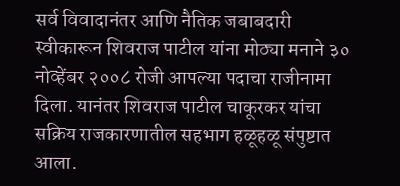सर्व विवादानंतर आणि नैतिक जबाबदारी स्वीकारून शिवराज पाटील यांना मोठ्या मनाने ३० नोव्हेंबर २००८ रोजी आपल्या पदाचा राजीनामा दिला. यानंतर शिवराज पाटील चाकूरकर यांचा सक्रिय राजकारणातील सहभाग हळूहळू संपुष्टात आला.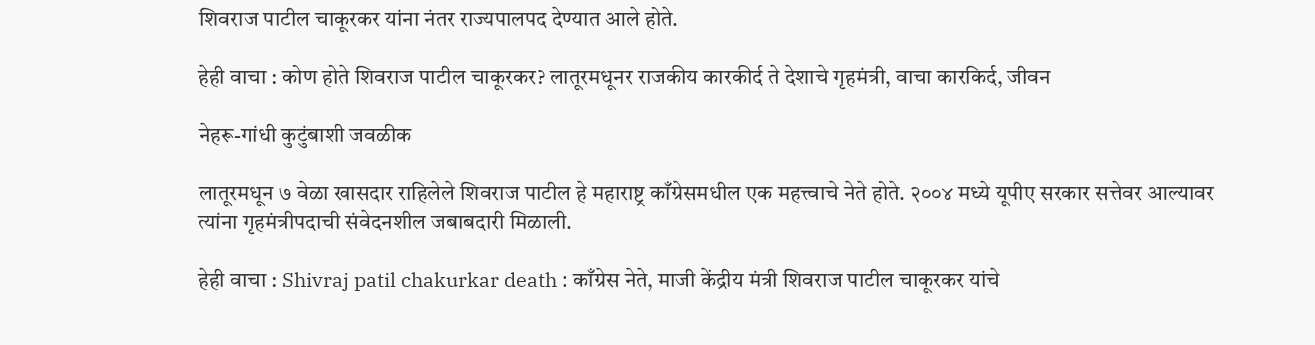शिवराज पाटील चाकूरकर यांना नंतर राज्यपालपद देण्यात आले होते.

हेही वाचा : कोण होते शिवराज पाटील चाकूरकर? लातूरमधूनर राजकीय कारकीर्द ते देशाचे गृहमंत्री, वाचा कारकिर्द, जीवन

नेहरू-गांधी कुटुंबाशी जवळीक

लातूरमधून ७ वेळा खासदार राहिलेले शिवराज पाटील हे महाराष्ट्र काँग्रेसमधील एक महत्त्वाचे नेते होते. २००४ मध्ये यूपीए सरकार सत्तेवर आल्यावर त्यांना गृहमंत्रीपदाची संवेदनशील जबाबदारी मिळाली.

हेही वाचा : Shivraj patil chakurkar death : काँग्रेस नेते, माजी केंद्रीय मंत्री शिवराज पाटील चाकूरकर यांचे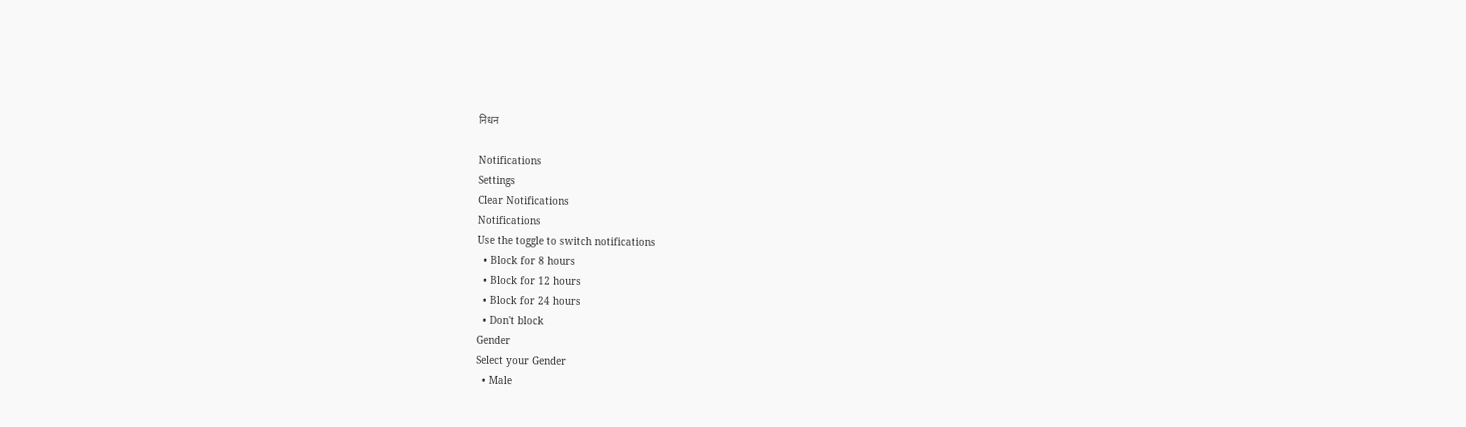निधन

Notifications
Settings
Clear Notifications
Notifications
Use the toggle to switch notifications
  • Block for 8 hours
  • Block for 12 hours
  • Block for 24 hours
  • Don't block
Gender
Select your Gender
  • Male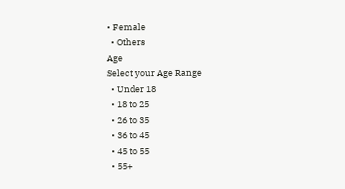• Female
  • Others
Age
Select your Age Range
  • Under 18
  • 18 to 25
  • 26 to 35
  • 36 to 45
  • 45 to 55
  • 55+